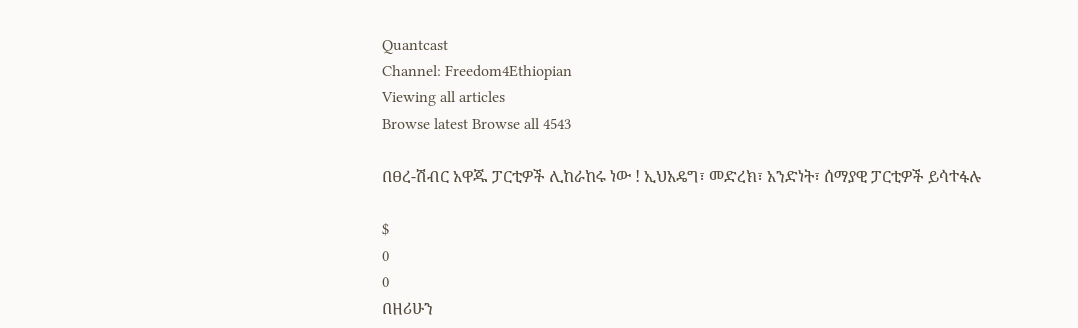Quantcast
Channel: Freedom4Ethiopian
Viewing all articles
Browse latest Browse all 4543

በፀረ-ሽብር አዋጁ ፓርቲዎች ሊከራከሩ ነው ! ኢህአዴግ፣ መድረክ፣ አንድነት፣ ሰማያዊ ፓርቲዎች ይሳተፋሉ

$
0
0
በዘሪሁን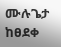ሙሉጌታ ከፀደቀ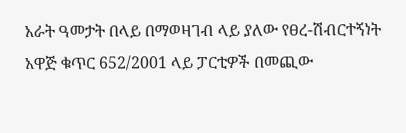አራት ዓመታት በላይ በማወዛገብ ላይ ያለው የፀረ-ሽብርተኝነት አዋጅ ቁጥር 652/2001 ላይ ፓርቲዎች በመጪው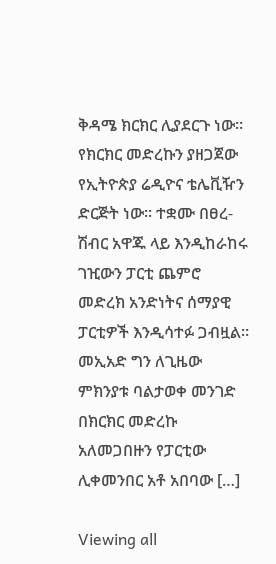ቅዳሜ ክርክር ሊያደርጉ ነው። የክርክር መድረኩን ያዘጋጀው የኢትዮጵያ ሬዲዮና ቴሌቪዥን ድርጅት ነው። ተቋሙ በፀረ-ሽብር አዋጁ ላይ እንዲከራከሩ ገዢውን ፓርቲ ጨምሮ መድረክ አንድነትና ሰማያዊ ፓርቲዎች እንዲሳተፉ ጋብዟል። መኢአድ ግን ለጊዜው ምክንያቱ ባልታወቀ መንገድ በክርክር መድረኩ አለመጋበዙን የፓርቲው ሊቀመንበር አቶ አበባው […]

Viewing all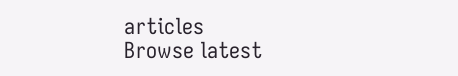articles
Browse latest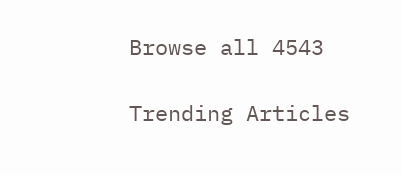Browse all 4543

Trending Articles